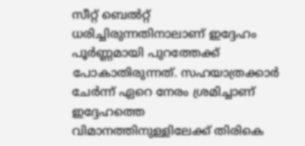സീറ്റ് ബെല്‍റ്റ് ധരിച്ചിരുന്നതിനാലാണ് ഇദ്ദേഹം പൂര്‍ണ്ണമായി പുറത്തേക്ക് പോകാതിരുന്നത്. സഹയാത്രക്കാര്‍ ചേര്‍ന്ന് ഏറെ നേരം ശ്രമിച്ചാണ് ഇദ്ദേഹത്തെ വിമാനത്തിനുള്ളിലേക്ക് തിരികെ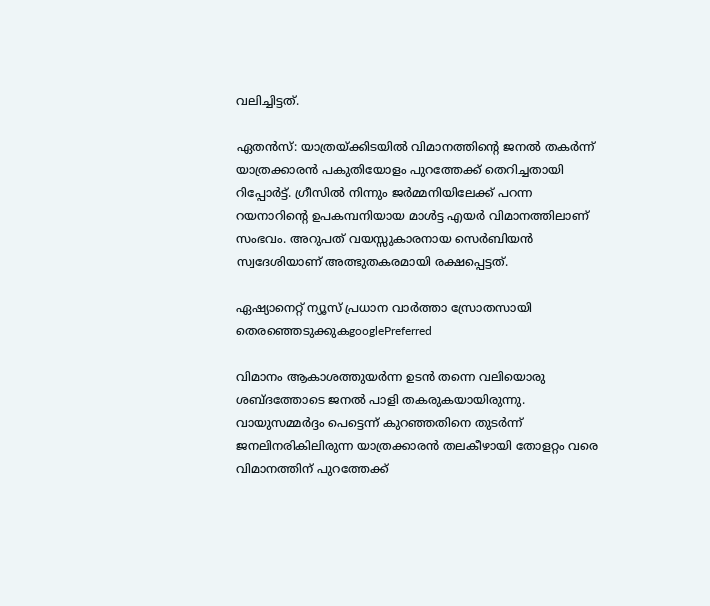വലിച്ചിട്ടത്.

ഏതന്‍സ്: യാത്രയ്ക്കിടയില്‍ വിമാനത്തിന്റെ ജനല്‍ തകര്‍ന്ന് യാത്രക്കാരന്‍ പകുതിയോളം പുറത്തേക്ക് തെറിച്ചതായി റിപ്പോര്‍ട്ട്. ഗ്രീസില്‍ നിന്നും ജര്‍മ്മനിയിലേക്ക് പറന്ന റയനാറിന്റെ ഉപകമ്പനിയായ മാള്‍ട്ട എയര്‍ വിമാനത്തിലാണ് സംഭവം. അറുപത് വയസ്സുകാരനായ സെര്‍ബിയന്‍ സ്വദേശിയാണ് അത്ഭുതകരമായി രക്ഷപ്പെട്ടത്.

ഏഷ്യാനെറ്റ് ന്യൂസ് പ്രധാന വാർത്താ സ്രോതസായി തെരഞ്ഞെടുക്കുകgooglePreferred

വിമാനം ആകാശത്തുയര്‍ന്ന ഉടന്‍ തന്നെ വലിയൊരു ശബ്ദത്തോടെ ജനല്‍ പാളി തകരുകയായിരുന്നു. വായുസമ്മര്‍ദ്ദം പെട്ടെന്ന് കുറഞ്ഞതിനെ തുടര്‍ന്ന് ജനലിനരികിലിരുന്ന യാത്രക്കാരന്‍ തലകീഴായി തോളറ്റം വരെ വിമാനത്തിന് പുറത്തേക്ക്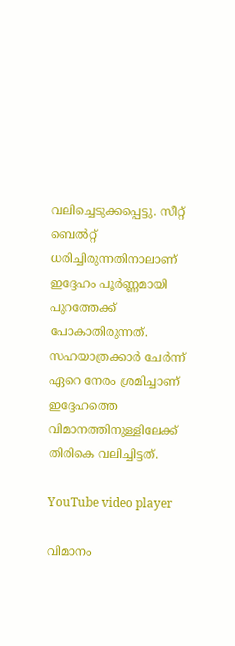വലിച്ചെടുക്കപ്പെട്ടു. സീറ്റ് ബെല്‍റ്റ് ധരിച്ചിരുന്നതിനാലാണ് ഇദ്ദേഹം പൂര്‍ണ്ണമായി പുറത്തേക്ക് പോകാതിരുന്നത്. സഹയാത്രക്കാര്‍ ചേര്‍ന്ന് ഏറെ നേരം ശ്രമിച്ചാണ് ഇദ്ദേഹത്തെ വിമാനത്തിനുള്ളിലേക്ക് തിരികെ വലിച്ചിട്ടത്.

YouTube video player

വിമാനം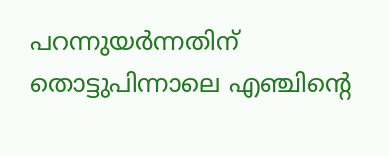പറന്നുയര്‍ന്നതിന് തൊട്ടുപിന്നാലെ എഞ്ചിന്റെ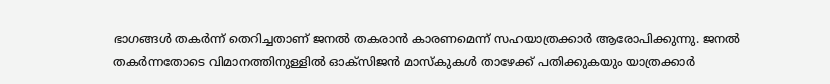ഭാഗങ്ങള്‍ തകര്‍ന്ന് തെറിച്ചതാണ് ജനല്‍ തകരാന്‍ കാരണമെന്ന് സഹയാത്രക്കാര്‍ ആരോപിക്കുന്നു. ജനല്‍ തകര്‍ന്നതോടെ വിമാനത്തിനുള്ളില്‍ ഓക്‌സിജന്‍ മാസ്‌കുകള്‍ താഴേക്ക് പതിക്കുകയും യാത്രക്കാര്‍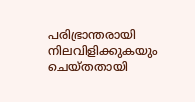പരിഭ്രാന്തരായി നിലവിളിക്കുകയും ചെയ്തതായി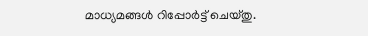മാധ്യമങ്ങള്‍ റിപ്പോര്‍ട്ട് ചെയ്തു.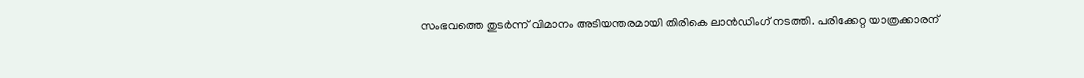സംഭവത്തെ തുടര്‍ന്ന് വിമാനം അടിയന്തരമായി തിരികെ ലാന്‍ഡിംഗ് നടത്തി. പരിക്കേറ്റ യാത്രക്കാരന്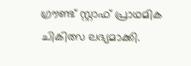ഗ്രൗണ്ട് സ്റ്റാഫ് പ്രാഥമിക ചികിത്സ ലഭ്യമാക്കി.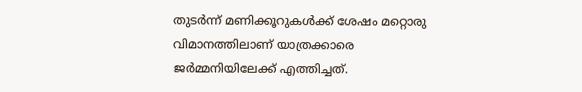തുടര്‍ന്ന് മണിക്കൂറുകള്‍ക്ക് ശേഷം മറ്റൊരു വിമാനത്തിലാണ് യാത്രക്കാരെ ജര്‍മ്മനിയിലേക്ക് എത്തിച്ചത്.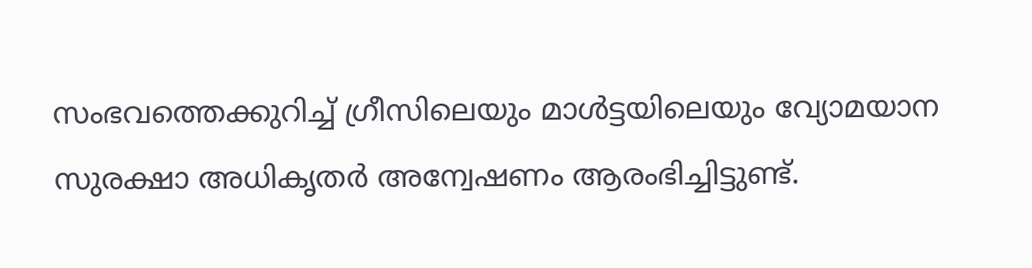സംഭവത്തെക്കുറിച്ച് ഗ്രീസിലെയും മാള്‍ട്ടയിലെയും വ്യോമയാന സുരക്ഷാ അധികൃതര്‍ അന്വേഷണം ആരംഭിച്ചിട്ടുണ്ട്.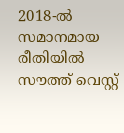2018-ല്‍ സമാനമായ രീതിയില്‍ സൗത്ത് വെസ്റ്റ്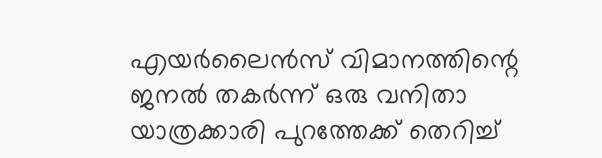എയര്‍ലൈന്‍സ് വിമാനത്തിന്റെ ജനല്‍ തകര്‍ന്ന് ഒരു വനിതാ യാത്രക്കാരി പുറത്തേക്ക് തെറിച്ച്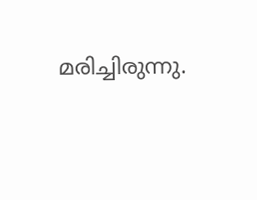മരിച്ചിരുന്നു.